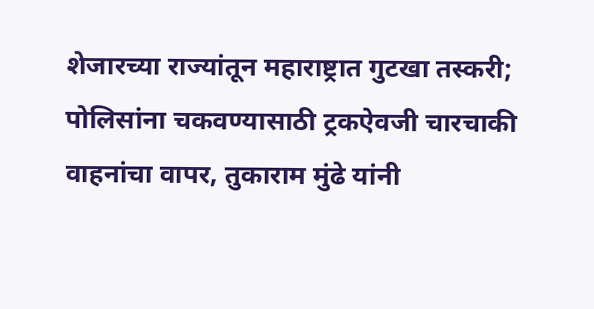शेजारच्या राज्यांतून महाराष्ट्रात गुटखा तस्करी; पोलिसांना चकवण्यासाठी ट्रकऐवजी चारचाकी वाहनांचा वापर, तुकाराम मुंढे यांनी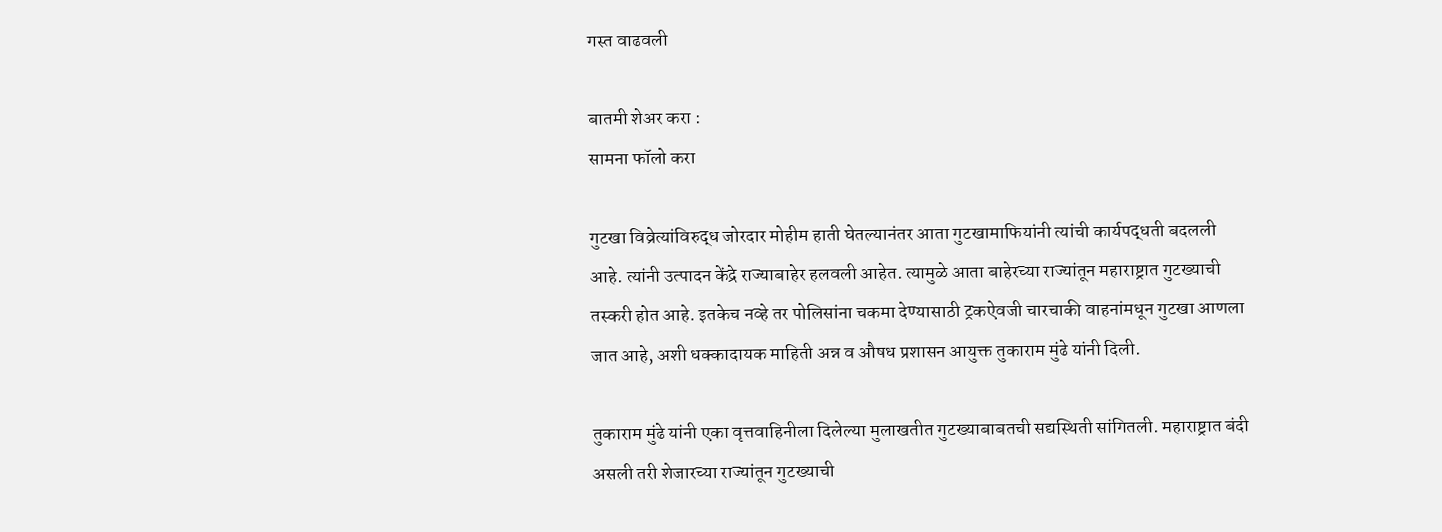गस्त वाढवली

बातमी शेअर करा :
सामना फॉलो करा

गुटखा विव्रेत्यांविरुद्ध जोरदार मोहीम हाती घेतल्यानंतर आता गुटखामाफियांनी त्यांची कार्यपद्धती बदलली आहे. त्यांनी उत्पादन केंद्रे राज्याबाहेर हलवली आहेत. त्यामुळे आता बाहेरच्या राज्यांतून महाराष्ट्रात गुटख्याची तस्करी होत आहे. इतकेच नव्हे तर पोलिसांना चकमा देण्यासाठी ट्रकऐवजी चारचाकी वाहनांमधून गुटखा आणला जात आहे, अशी धक्कादायक माहिती अन्न व औषध प्रशासन आयुक्त तुकाराम मुंढे यांनी दिली.

तुकाराम मुंढे यांनी एका वृत्तवाहिनीला दिलेल्या मुलाखतीत गुटख्याबाबतची सद्यस्थिती सांगितली. महाराष्ट्रात बंदी असली तरी शेजारच्या राज्यांतून गुटख्याची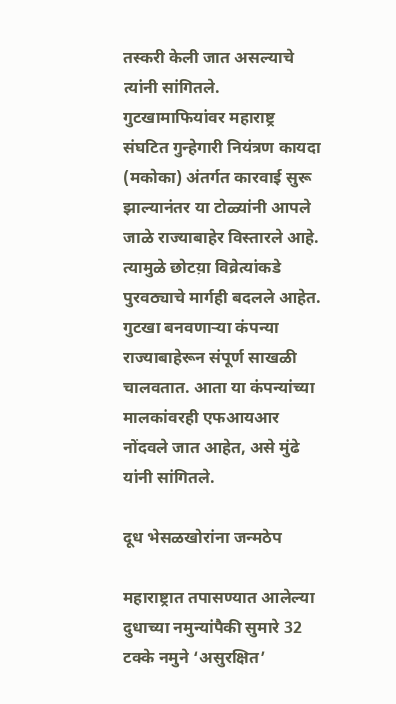तस्करी केली जात असल्याचे त्यांनी सांगितले. गुटखामाफियांवर महाराष्ट्र संघटित गुन्हेगारी नियंत्रण कायदा (मकोका) अंतर्गत कारवाई सुरू झाल्यानंतर या टोळ्यांनी आपले जाळे राज्याबाहेर विस्तारले आहे. त्यामुळे छोटय़ा विव्रेत्यांकडे पुरवठ्याचे मार्गही बदलले आहेत. गुटखा बनवणाऱ्या कंपन्या राज्याबाहेरून संपूर्ण साखळी चालवतात. आता या कंपन्यांच्या मालकांवरही एफआयआर नोंदवले जात आहेत, असे मुंढे यांनी सांगितले.

दूध भेसळखोरांना जन्मठेप

महाराष्ट्रात तपासण्यात आलेल्या दुधाच्या नमुन्यांपैकी सुमारे 32 टक्के नमुने ‘असुरक्षित’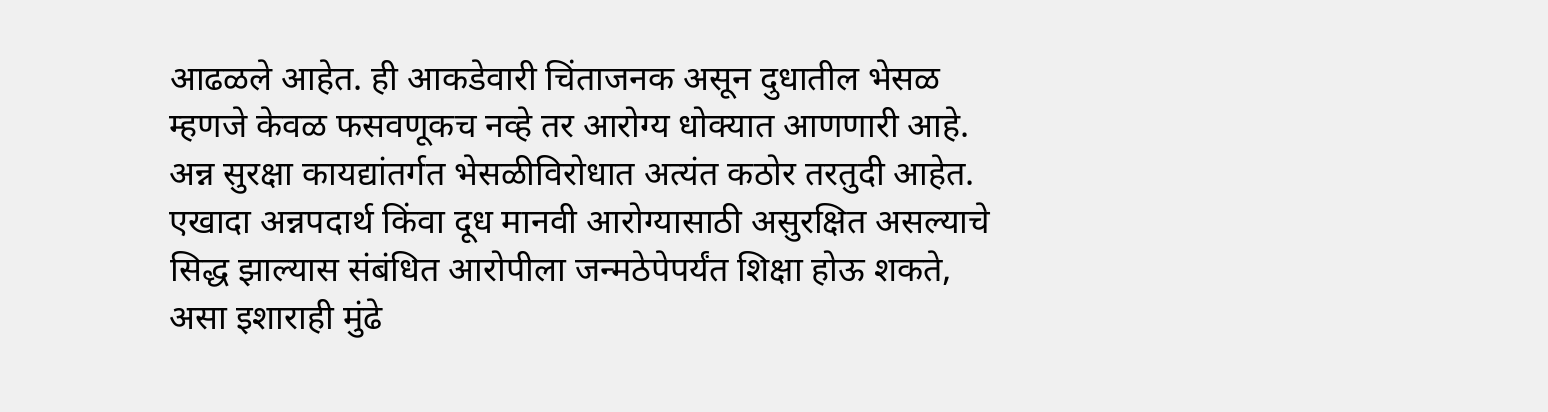आढळले आहेत. ही आकडेवारी चिंताजनक असून दुधातील भेसळ म्हणजे केवळ फसवणूकच नव्हे तर आरोग्य धोक्यात आणणारी आहे. अन्न सुरक्षा कायद्यांतर्गत भेसळीविरोधात अत्यंत कठोर तरतुदी आहेत. एखादा अन्नपदार्थ किंवा दूध मानवी आरोग्यासाठी असुरक्षित असल्याचे सिद्ध झाल्यास संबंधित आरोपीला जन्मठेपेपर्यंत शिक्षा होऊ शकते, असा इशाराही मुंढे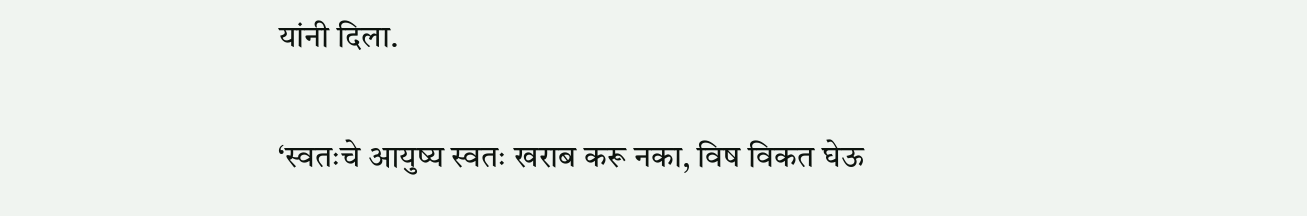यांनी दिला.

‘स्वतःचे आयुष्य स्वतः खराब करू नका, विष विकत घेऊ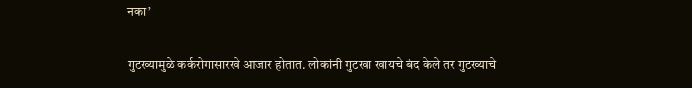नका’

गुटख्यामुळे कर्करोगासारखे आजार होतात. लोकांनी गुटखा खायचे बंद केले तर गुटख्याचे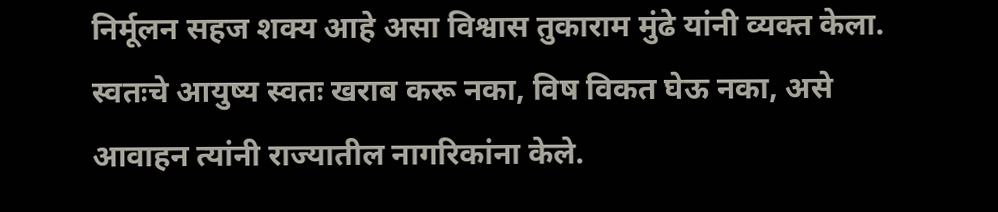निर्मूलन सहज शक्य आहे असा विश्वास तुकाराम मुंढे यांनी व्यक्त केला. स्वतःचे आयुष्य स्वतः खराब करू नका, विष विकत घेऊ नका, असे आवाहन त्यांनी राज्यातील नागरिकांना केले.